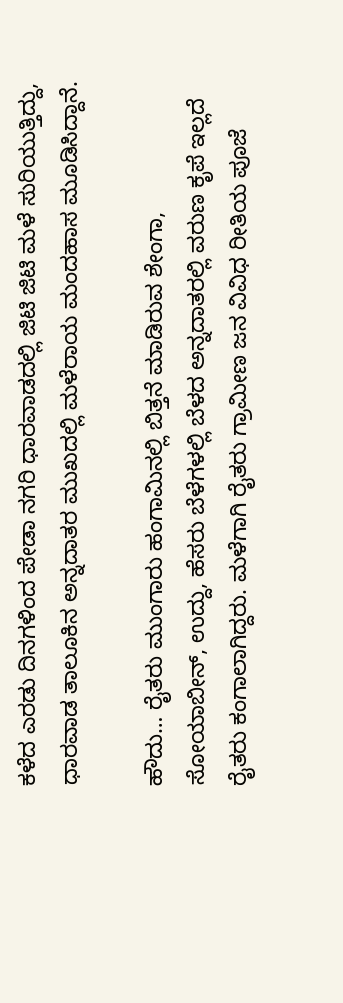ಕಳೆದ ಎರಡು ದಿನಗಳಿಂದ ಪೇಡಾ ನಗರಿ ಧಾರವಾಡದಲ್ಲಿ ಜಿಟಿ ಜಿಟಿ ಮಳೆ ಸುರಿಯುತ್ತಿದ್ದು, ಧಾರವಾಡ ತಾಲೂಕಿನ ಅನ್ನದಾತರ ಮುಖದಲ್ಲಿ ಮಳೆರಾಯ ಮಂದಹಾಸ ಮೂಡಿಸಿದ್ದಾನೆ.

ಹೌದು… ರೈತರು ಮುಂಗಾರು ಹಂಗಾಮಿನಲ್ಲಿ ಬಿತ್ತನೆ ಮಾಡಿರುವ ಶೇಂಗಾ, ಸೋಯಾಬೀನ್, ಉದ್ದು, ಹೆಸರು ಬೆಳೆಗಳಲ್ಲಿ ಬೆಳದ ಅನ್ನದಾತರಲ್ಲಿ ವರುಣ ಕೃಪೆ ಇಲ್ಲದೆ ರೈತರು ಕಂಗಾಲಾಗಿದ್ದರು. ಮಳೆಗಾಗಿ ರೈತರು ಗ್ರಾಮೀಣ ಜನ ವಿವಿಧ ರೀತಿಯ ಪೂಜೆ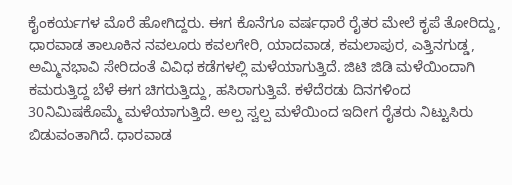ಕೈಂಕರ್ಯಗಳ ಮೊರೆ ಹೋಗಿದ್ದರು. ಈಗ ಕೊನೆಗೂ ವರ್ಷಧಾರೆ ರೈತರ ಮೇಲೆ ಕೃಪೆ ತೋರಿದ್ದು, ಧಾರವಾಡ ತಾಲೂಕಿನ ನವಲೂರು ಕವಲಗೇರಿ, ಯಾದವಾಡ, ಕಮಲಾಪುರ, ಎತ್ತಿನಗುಡ್ಡ, ಅಮ್ಮಿನಭಾವಿ ಸೇರಿದಂತೆ ವಿವಿಧ ಕಡೆಗಳಲ್ಲಿ ಮಳೆಯಾಗುತ್ತಿದೆ. ಜಿಟಿ ಜಿಡಿ ಮಳೆಯಿಂದಾಗಿ ಕಮರುತ್ತಿದ್ದ ಬೆಳೆ ಈಗ ಚಿಗರುತ್ತಿದ್ದು, ಹಸಿರಾಗುತ್ತಿವೆ. ಕಳೆದೆರಡು ದಿನಗಳಿಂದ 30ನಿಮಿಷಕೊಮ್ಮೆ ಮಳೆಯಾಗುತ್ತಿದೆ. ಅಲ್ಪ ಸ್ವಲ್ಪ ಮಳೆಯಿಂದ ಇದೀಗ ರೈತರು ನಿಟ್ಟುಸಿರು ಬಿಡುವಂತಾಗಿದೆ. ಧಾರವಾಡ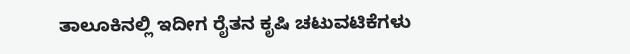ತಾಲೂಕಿನಲ್ಲಿ ಇದೀಗ ರೈತನ ಕೃಷಿ ಚಟುವಟಿಕೆಗಳು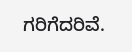ಗರಿಗೆದರಿವೆ.